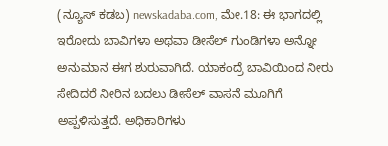(ನ್ಯೂಸ್ ಕಡಬ) newskadaba.com, ಮೇ.18: ಈ ಭಾಗದಲ್ಲಿ ಇರೋದು ಬಾವಿಗಳಾ ಅಥವಾ ಡೀಸೆಲ್ ಗುಂಡಿಗಳಾ ಅನ್ನೋ ಅನುಮಾನ ಈಗ ಶುರುವಾಗಿದೆ. ಯಾಕಂದ್ರೆ ಬಾವಿಯಿಂದ ನೀರು ಸೇದಿದರೆ ನೀರಿನ ಬದಲು ಡೀಸೆಲ್ ವಾಸನೆ ಮೂಗಿಗೆ ಅಪ್ಪಳಿಸುತ್ತದೆ. ಅಧಿಕಾರಿಗಳು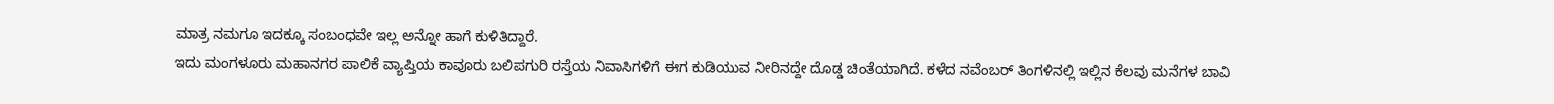ಮಾತ್ರ ನಮಗೂ ಇದಕ್ಕೂ ಸಂಬಂಧವೇ ಇಲ್ಲ ಅನ್ನೋ ಹಾಗೆ ಕುಳಿತಿದ್ದಾರೆ.
ಇದು ಮಂಗಳೂರು ಮಹಾನಗರ ಪಾಲಿಕೆ ವ್ಯಾಪ್ತಿಯ ಕಾವೂರು ಬಲಿಪಗುರಿ ರಸ್ತೆಯ ನಿವಾಸಿಗಳಿಗೆ ಈಗ ಕುಡಿಯುವ ನೀರಿನದ್ದೇ ದೊಡ್ಡ ಚಿಂತೆಯಾಗಿದೆ. ಕಳೆದ ನವೆಂಬರ್ ತಿಂಗಳಿನಲ್ಲಿ ಇಲ್ಲಿನ ಕೆಲವು ಮನೆಗಳ ಬಾವಿ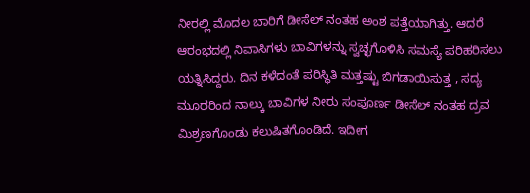ನೀರಲ್ಲಿ ಮೊದಲ ಬಾರಿಗೆ ಡೀಸೆಲ್ ನಂತಹ ಅಂಶ ಪತ್ತೆಯಾಗಿತ್ತು. ಆದರೆ ಆರಂಭದಲ್ಲಿ ನಿವಾಸಿಗಳು ಬಾವಿಗಳನ್ನು ಸ್ವಚ್ಛಗೊಳಿಸಿ ಸಮಸ್ಯೆ ಪರಿಹರಿಸಲು ಯತ್ನಿಸಿದ್ದರು. ದಿನ ಕಳೆದಂತೆ ಪರಿಸ್ಥಿತಿ ಮತ್ತಷ್ಟು ಬಿಗಡಾಯಿಸುತ್ತ , ಸದ್ಯ ಮೂರರಿಂದ ನಾಲ್ಕು ಬಾವಿಗಳ ನೀರು ಸಂಪೂರ್ಣ ಡೀಸೆಲ್ ನಂತಹ ದ್ರವ ಮಿಶ್ರಣಗೊಂಡು ಕಲುಷಿತಗೊಂಡಿದೆ. ಇದೀಗ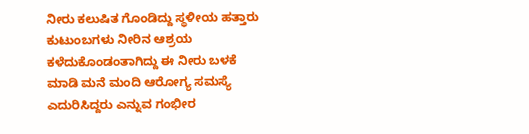ನೀರು ಕಲುಷಿತ ಗೊಂಡಿದ್ದು ಸ್ಥಳೀಯ ಹತ್ತಾರು ಕುಟುಂಬಗಳು ನೀರಿನ ಆಶ್ರಯ ಕಳೆದುಕೊಂಡಂತಾಗಿದ್ದು ಈ ನೀರು ಬಳಕೆ ಮಾಡಿ ಮನೆ ಮಂದಿ ಆರೋಗ್ಯ ಸಮಸ್ಯೆ ಎದುರಿಸಿದ್ದರು ಎನ್ನುವ ಗಂಭೀರ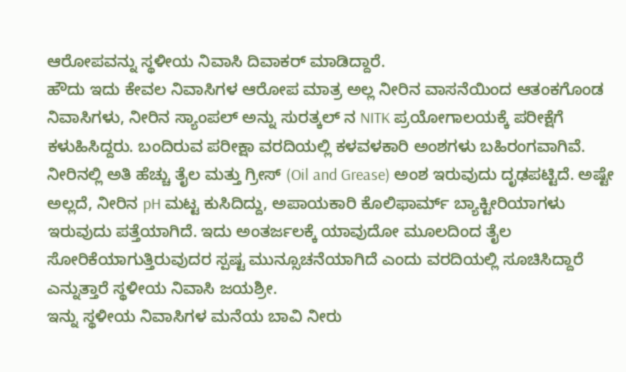ಆರೋಪವನ್ನು ಸ್ಥಳೀಯ ನಿವಾಸಿ ದಿವಾಕರ್ ಮಾಡಿದ್ದಾರೆ.
ಹೌದು ಇದು ಕೇವಲ ನಿವಾಸಿಗಳ ಆರೋಪ ಮಾತ್ರ ಅಲ್ಲ ನೀರಿನ ವಾಸನೆಯಿಂದ ಆತಂಕಗೊಂಡ ನಿವಾಸಿಗಳು, ನೀರಿನ ಸ್ಯಾಂಪಲ್ ಅನ್ನು ಸುರತ್ಕಲ್ ನ NITK ಪ್ರಯೋಗಾಲಯಕ್ಕೆ ಪರೀಕ್ಷೆಗೆ ಕಳುಹಿಸಿದ್ದರು. ಬಂದಿರುವ ಪರೀಕ್ಷಾ ವರದಿಯಲ್ಲಿ ಕಳವಳಕಾರಿ ಅಂಶಗಳು ಬಹಿರಂಗವಾಗಿವೆ. ನೀರಿನಲ್ಲಿ ಅತಿ ಹೆಚ್ಚು ತೈಲ ಮತ್ತು ಗ್ರೀಸ್ (Oil and Grease) ಅಂಶ ಇರುವುದು ದೃಢಪಟ್ಟಿದೆ. ಅಷ್ಟೇ ಅಲ್ಲದೆ, ನೀರಿನ pH ಮಟ್ಟ ಕುಸಿದಿದ್ದು, ಅಪಾಯಕಾರಿ ಕೊಲಿಫಾರ್ಮ್ ಬ್ಯಾಕ್ಟೀರಿಯಾಗಳು ಇರುವುದು ಪತ್ತೆಯಾಗಿದೆ. ಇದು ಅಂತರ್ಜಲಕ್ಕೆ ಯಾವುದೋ ಮೂಲದಿಂದ ತೈಲ ಸೋರಿಕೆಯಾಗುತ್ತಿರುವುದರ ಸ್ಪಷ್ಟ ಮುನ್ಸೂಚನೆಯಾಗಿದೆ ಎಂದು ವರದಿಯಲ್ಲಿ ಸೂಚಿಸಿದ್ದಾರೆ ಎನ್ನುತ್ತಾರೆ ಸ್ಥಳೀಯ ನಿವಾಸಿ ಜಯಶ್ರೀ.
ಇನ್ನು ಸ್ಥಳೀಯ ನಿವಾಸಿಗಳ ಮನೆಯ ಬಾವಿ ನೀರು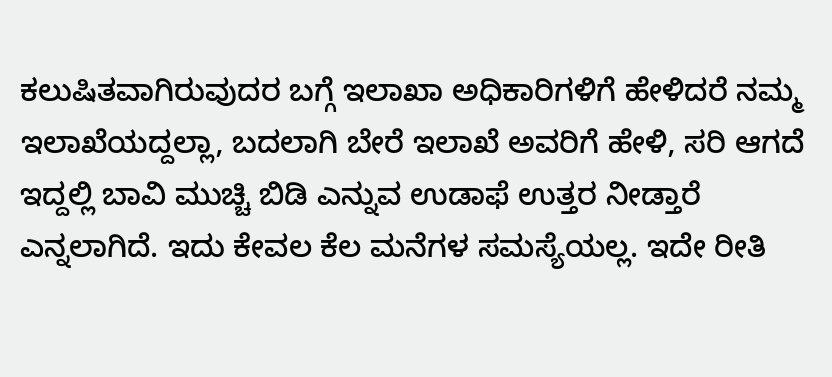ಕಲುಷಿತವಾಗಿರುವುದರ ಬಗ್ಗೆ ಇಲಾಖಾ ಅಧಿಕಾರಿಗಳಿಗೆ ಹೇಳಿದರೆ ನಮ್ಮ ಇಲಾಖೆಯದ್ದಲ್ಲಾ, ಬದಲಾಗಿ ಬೇರೆ ಇಲಾಖೆ ಅವರಿಗೆ ಹೇಳಿ, ಸರಿ ಆಗದೆ ಇದ್ದಲ್ಲಿ ಬಾವಿ ಮುಚ್ಚಿ ಬಿಡಿ ಎನ್ನುವ ಉಡಾಫೆ ಉತ್ತರ ನೀಡ್ತಾರೆ ಎನ್ನಲಾಗಿದೆ. ಇದು ಕೇವಲ ಕೆಲ ಮನೆಗಳ ಸಮಸ್ಯೆಯಲ್ಲ. ಇದೇ ರೀತಿ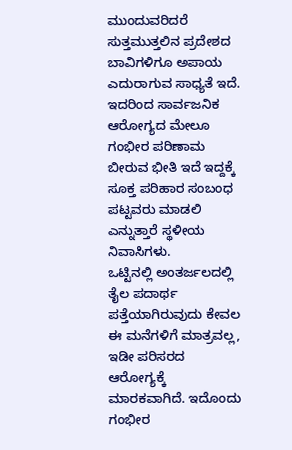ಮುಂದುವರಿದರೆ ಸುತ್ತಮುತ್ತಲಿನ ಪ್ರದೇಶದ ಬಾವಿಗಳಿಗೂ ಅಪಾಯ ಎದುರಾಗುವ ಸಾಧ್ಯತೆ ಇದೆ. ಇದರಿಂದ ಸಾರ್ವಜನಿಕ ಆರೋಗ್ಯದ ಮೇಲೂ ಗಂಭೀರ ಪರಿಣಾಮ ಬೀರುವ ಭೀತಿ ಇದೆ ಇದ್ದಕ್ಕೆ ಸೂಕ್ತ ಪರಿಹಾರ ಸಂಬಂಧ ಪಟ್ಟವರು ಮಾಡಲಿ ಎನ್ನುತ್ತಾರೆ ಸ್ಥಳೀಯ ನಿವಾಸಿಗಳು.
ಒಟ್ಟಿನಲ್ಲಿ ಅಂತರ್ಜಲದಲ್ಲಿ ತೈಲ ಪದಾರ್ಥ ಪತ್ತೆಯಾಗಿರುವುದು ಕೇವಲ ಈ ಮನೆಗಳಿಗೆ ಮಾತ್ರವಲ್ಲ, ಇಡೀ ಪರಿಸರದ ಆರೋಗ್ಯಕ್ಕೆ ಮಾರಕವಾಗಿದೆ. ಇದೊಂದು ಗಂಭೀರ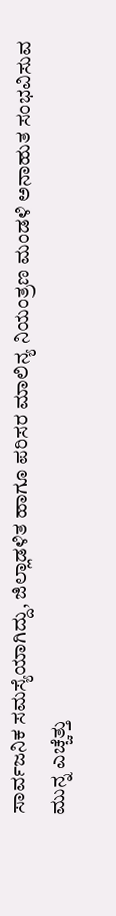ಸಾರ್ವಜನಿಕ ಸಮಸ್ಯೆಯಾಗಿದ್ದು, ಜಿಲ್ಲಾಡಳಿತ ಹಾಗೂ ಪರಿಸರ ಮಾಲಿನ್ಯ ನಿಯಂತ್ರಣ ಮಂಡಳಿ ಅನಾಹುತ ಸಂಭವಿಸುವ ಮುನ್ನ ಎಚ್ಚೆತ್ತು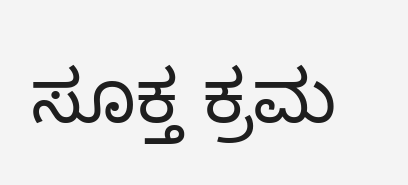ಸೂಕ್ತ ಕ್ರಮ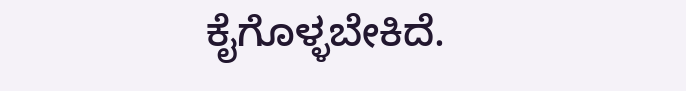ಕೈಗೊಳ್ಳಬೇಕಿದೆ.